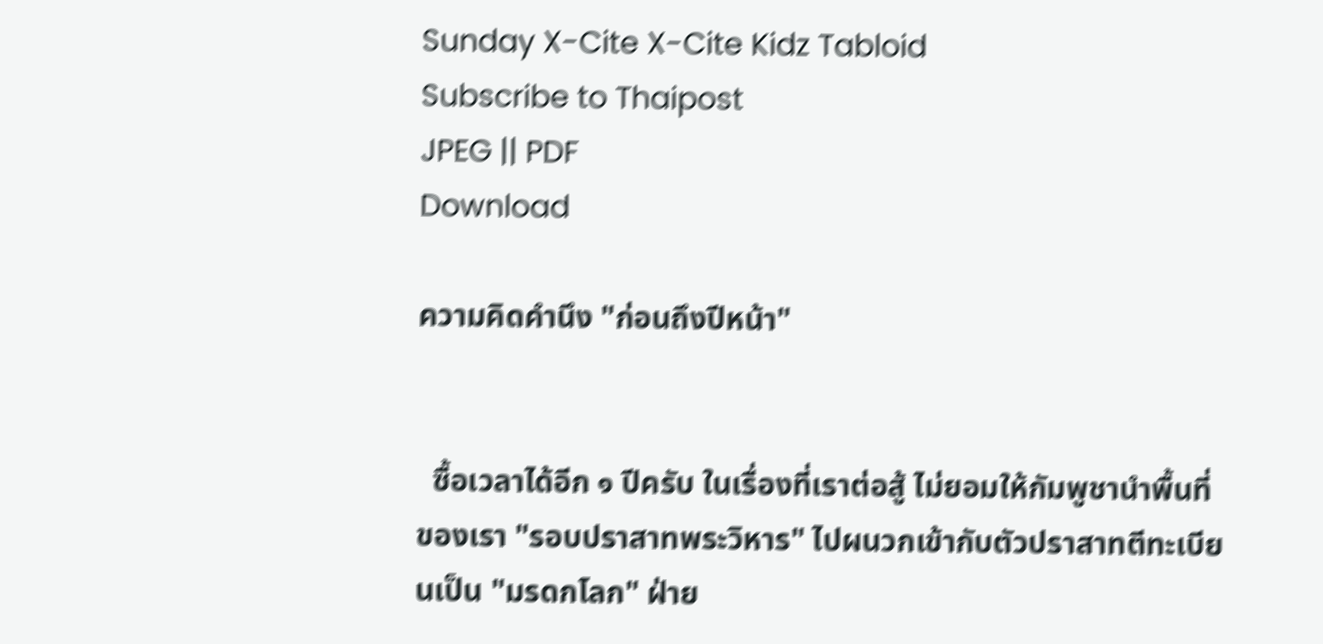Sunday X-Cite X-Cite Kidz Tabloid
Subscribe to Thaipost
JPEG || PDF
Download

ความคิดคำนึง "ก่อนถึงปีหน้า"


  ซื้อเวลาได้อีก ๑ ปีครับ ในเรื่องที่เราต่อสู้ ไม่ยอมให้กัมพูชานำพื้นที่ของเรา "รอบปราสาทพระวิหาร" ไปผนวกเข้ากับตัวปราสาทตีทะเบียนเป็น "มรดกโลก" ฝ่าย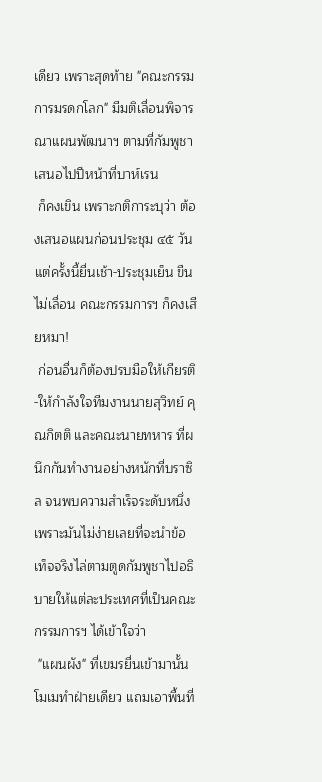เดียว เพราะสุดท้าย "คณะกรรมการมรดกโลก" มีมติเลื่อนพิจารณาแผนพัฒนาฯ ตามที่กัมพูชาเสนอไปปีหน้าที่บาห์เรน
 ก็คงเขิน เพราะกติการะบุว่า ต้องเสนอแผนก่อนประชุม ๔๕ วัน แต่ครั้งนี้ยื่นเช้า-ประชุมเย็น ขืนไม่เลื่อน คณะกรรมการฯ ก็คงเสียหมา!
 ก่อนอื่นก็ต้องปรบมือให้เกียรติ-ให้กำลังใจทีมงานนายสุวิทย์ คุณกิตติ และคณะนายทหาร ที่ผนึกกันทำงานอย่างหนักที่บราซิล จนพบความสำเร็จระดับหนึ่ง เพราะมันไม่ง่ายเลยที่จะนำข้อเท็จจริงไล่ตามตูดกัมพูชาไปอธิบายให้แต่ละประเทศที่เป็นคณะกรรมการฯ ได้เข้าใจว่า
 "แผนผัง" ที่เขมรยื่นเข้ามานั้น โมเมทำฝ่ายเดียว แถมเอาพื้นที่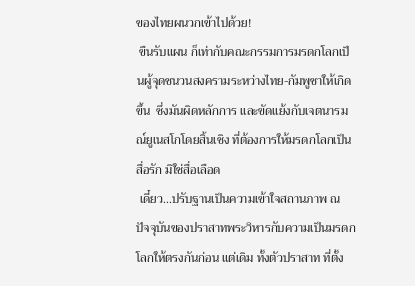ของไทยผนวกเข้าไปด้วย!
 ขืนรับแผน ก็เท่ากับคณะกรรมการมรดกโลกเป็นผู้จุดชนวนสงครามระหว่างไทย-กัมพูชาให้เกิดขึ้น  ซึ่งมันผิดหลักการ และขัดแย้งกับเจตนารมณ์ยูเนสโกโดยสิ้นเชิง ที่ต้องการให้มรดกโลกเป็นสื่อรัก มิใช่สื่อเลือด
 เดี๋ยว...ปรับฐานเป็นความเข้าใจสถานภาพ ณ ปัจจุบันของปราสาทพระวิหารกับความเป็นมรดกโลกให้ตรงกันก่อน แต่เดิม ทั้งตัวปราสาท ที่ตั้ง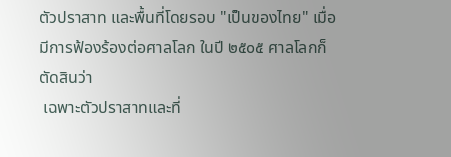ตัวปราสาท และพื้นที่โดยรอบ "เป็นของไทย" เมื่อมีการฟ้องร้องต่อศาลโลก ในปี ๒๕๐๕ ศาลโลกก็ตัดสินว่า
 เฉพาะตัวปราสาทและที่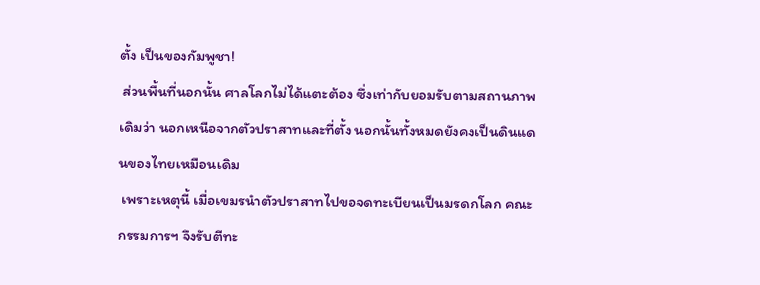ตั้ง เป็นของกัมพูชา!
 ส่วนพื้นที่นอกนั้น ศาลโลกไม่ได้แตะต้อง ซึ่งเท่ากับยอมรับตามสถานภาพเดิมว่า นอกเหนือจากตัวปราสาทและที่ตั้ง นอกนั้นทั้งหมดยังคงเป็นดินแดนของไทยเหมือนเดิม
 เพราะเหตุนี้ เมื่อเขมรนำตัวปราสาทไปขอจดทะเบียนเป็นมรดกโลก คณะกรรมการฯ จึงรับตีทะ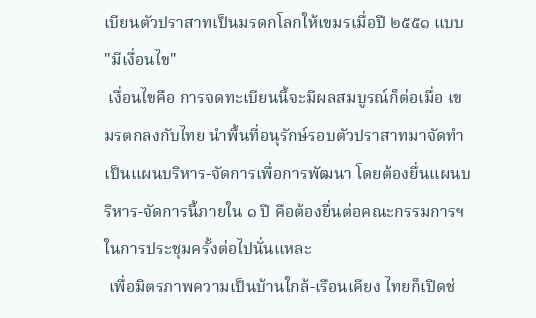เบียนตัวปราสาทเป็นมรดกโลกให้เขมรเมื่อปี ๒๕๕๑ แบบ "มีเงื่อนไข"
 เงื่อนไขคือ การจดทะเบียนนี้จะมีผลสมบูรณ์ก็ต่อเมื่อ เขมรตกลงกับไทย นำพื้นที่อนุรักษ์รอบตัวปราสาทมาจัดทำเป็นแผนบริหาร-จัดการเพื่อการพัฒนา โดยต้องยื่นแผนบริหาร-จัดการนี้ภายใน ๑ ปี คือต้องยื่นต่อคณะกรรมการฯ ในการประชุมครั้งต่อไปนั่นแหละ
 เพื่อมิตรภาพความเป็นบ้านใกล้-เรือนเคียง ไทยก็เปิดช่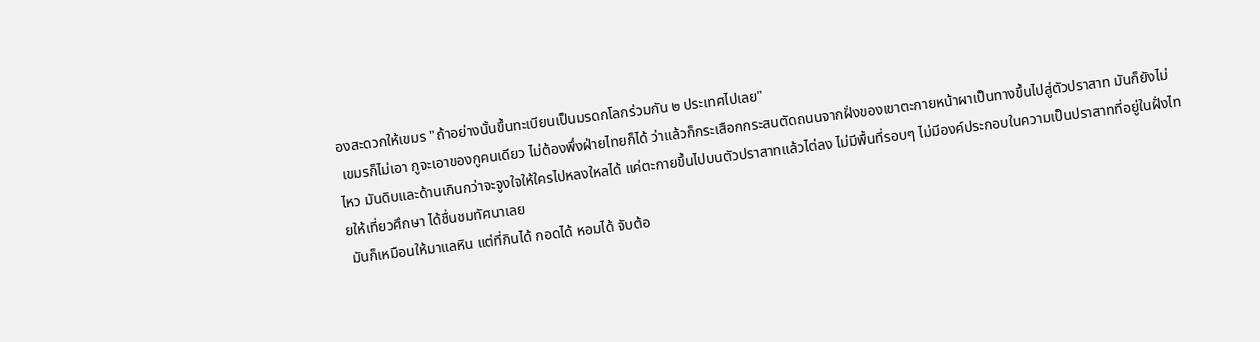องสะดวกให้เขมร "ถ้าอย่างนั้นขึ้นทะเบียนเป็นมรดกโลกร่วมกัน ๒ ประเทศไปเลย"
 เขมรก็ไม่เอา กูจะเอาของกูคนเดียว ไม่ต้องพึ่งฝ่ายไทยก็ได้ ว่าแล้วก็กระเสือกกระสนตัดถนนจากฝั่งของเขาตะกายหน้าผาเป็นทางขึ้นไปสู่ตัวปราสาท มันก็ยังไม่ไหว มันดิบและด้านเกินกว่าจะจูงใจให้ใครไปหลงใหลได้ แค่ตะกายขึ้นไปบนตัวปราสาทแล้วไต่ลง ไม่มีพื้นที่รอบๆ ไม่มีองค์ประกอบในความเป็นปราสาทที่อยู่ในฝั่งไทยให้เที่ยวศึกษา ได้ชื่นชมทัศนาเลย
 มันก็เหมือนให้มาแลหิน แต่ที่กินได้ กอดได้ หอมได้ จับต้อ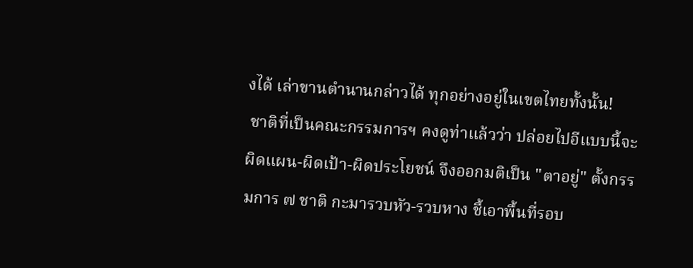งได้ เล่าขานตำนานกล่าวได้ ทุกอย่างอยู่ในเขตไทยทั้งนั้น!
 ชาติที่เป็นคณะกรรมการฯ คงดูท่าแล้วว่า ปล่อยไปอีแบบนี้จะผิดแผน-ผิดเป้า-ผิดประโยชน์ จึงออกมติเป็น "ตาอยู่" ตั้งกรรมการ ๗ ชาติ กะมารวบหัว-รวบหาง ชี้เอาพื้นที่รอบ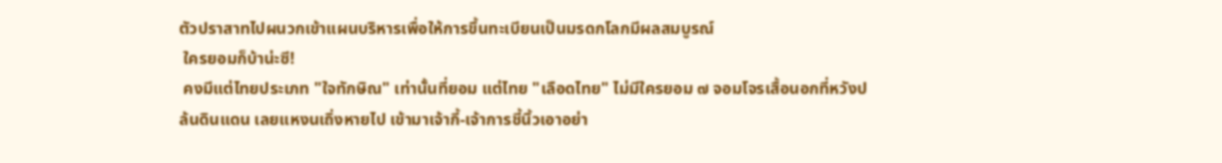ตัวปราสาทไปผนวกเข้าแผนบริหารเพื่อให้การขึ้นทะเบียนเป็นมรดกโลกมีผลสมบูรณ์
 ใครยอมก็บ้าน่ะซี!
 คงมีแต่ไทยประเภท "ใจทักษิณ" เท่านั้นที่ยอม แต่ไทย "เลือดไทย" ไม่มีใครยอม ๗ จอมโจรเสื้อนอกที่หวังปล้นดินแดน เลยแหงนเถิ่งหายไป เข้ามาเจ้ากี้-เจ้าการชี้นิ้วเอาอย่า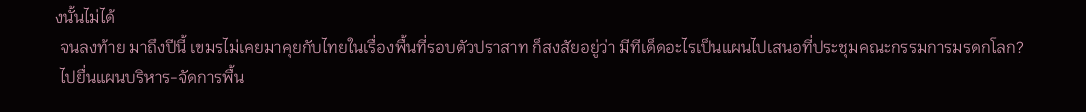งนั้นไม่ได้
 จนลงท้าย มาถึงปีนี้ เขมรไม่เคยมาคุยกับไทยในเรื่องพื้นที่รอบตัวปราสาท ก็สงสัยอยู่ว่า มีทีเด็ดอะไรเป็นแผนไปเสนอที่ประชุมคณะกรรมการมรดกโลก?
 ไปยื่นแผนบริหาร-จัดการพื้น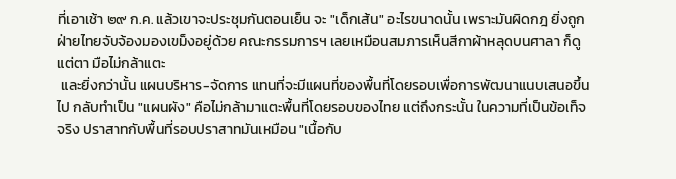ที่เอาเช้า ๒๙ ก.ค. แล้วเขาจะประชุมกันตอนเย็น จะ "เด็กเส้น" อะไรขนาดนั้น เพราะมันผิดกฎ ยิ่งถูกฝ่ายไทยจับจ้องมองเขม็งอยู่ด้วย คณะกรรมการฯ เลยเหมือนสมภารเห็นสีกาผ้าหลุดบนศาลา ก็ดูแต่ตา มือไม่กล้าแตะ
 และยิ่งกว่านั้น แผนบริหาร-จัดการ แทนที่จะมีแผนที่ของพื้นที่โดยรอบเพื่อการพัฒนาแนบเสนอขึ้นไป กลับทำเป็น "แผนผัง" คือไม่กล้ามาแตะพื้นที่โดยรอบของไทย แต่ถึงกระนั้น ในความที่เป็นข้อเท็จจริง ปราสาทกับพื้นที่รอบปราสาทมันเหมือน "เนื้อกับ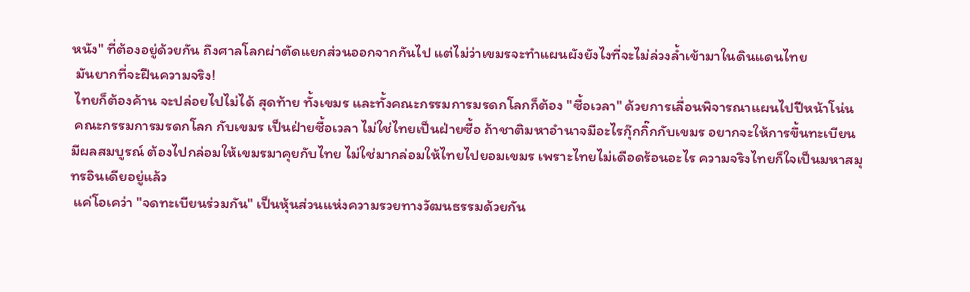หนัง" ที่ต้องอยู่ด้วยกัน ถึงศาลโลกผ่าตัดแยกส่วนออกจากกันไป แต่ไม่ว่าเขมรจะทำแผนผังยังไงที่จะไม่ล่วงล้ำเข้ามาในดินแดนไทย
 มันยากที่จะฝืนความจริง!
 ไทยก็ต้องค้าน จะปล่อยไปไม่ได้ สุดท้าย ทั้งเขมร และทั้งคณะกรรมการมรดกโลกก็ต้อง "ซื้อเวลา" ด้วยการเลื่อนพิจารณาแผนไปปีหน้าโน่น
 คณะกรรมการมรดกโลก กับเขมร เป็นฝ่ายซื้อเวลา ไม่ใช่ไทยเป็นฝ่ายซื้อ ถ้าชาติมหาอำนาจมีอะไรกุ๊กกิ๊กกับเขมร อยากจะให้การขึ้นทะเบียนมีผลสมบูรณ์ ต้องไปกล่อมให้เขมรมาคุยกับไทย ไม่ใช่มากล่อมให้ไทยไปยอมเขมร เพราะไทยไม่เดือดร้อนอะไร ความจริงไทยก็ใจเป็นมหาสมุทรอินเดียอยู่แล้ว
 แค่โอเคว่า "จดทะเบียนร่วมกัน" เป็นหุ้นส่วนแห่งความรวยทางวัฒนธรรมด้วยกัน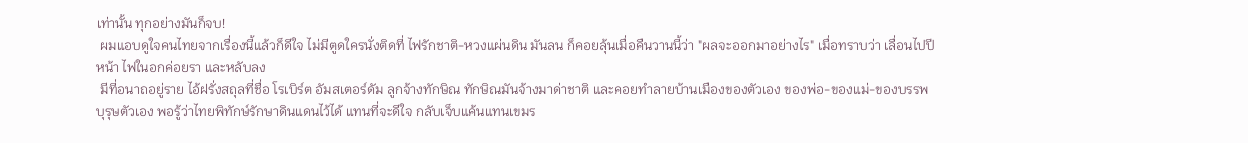เท่านั้น ทุกอย่างมันก็จบ!
 ผมแอบดูใจคนไทยจากเรื่องนี้แล้วก็ดีใจ ไม่มีตูดใครนั่งติดที่ ไฟรักชาติ-หวงแผ่นดิน มันลน ก็คอยลุ้นเมื่อคืนวานนี้ว่า "ผลจะออกมาอย่างไร" เมื่อทราบว่า เลื่อนไปปีหน้า ไฟในอกค่อยรา และหลับลง
 มีที่อนาถอยู่ราย ไอ้ฝรั่งสถุลที่ชื่อ โรเบิร์ต อัมสเตอร์ดัม ลูกจ้างทักษิณ ทักษิณมันจ้างมาด่าชาติ และคอยทำลายบ้านเมืองของตัวเอง ของพ่อ-ของแม่-ของบรรพบุรุษตัวเอง พอรู้ว่าไทยพิทักษ์รักษาดินแดนไว้ได้ แทนที่จะดีใจ กลับเจ็บแค้นแทนเขมร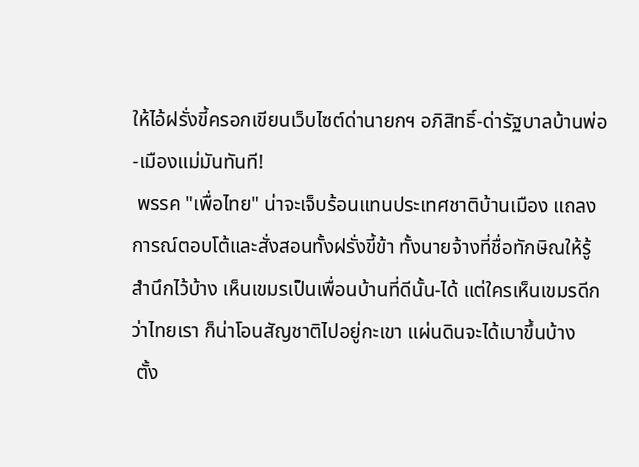ให้ไอ้ฝรั่งขี้ครอกเขียนเว็บไซต์ด่านายกฯ อภิสิทธิ์-ด่ารัฐบาลบ้านพ่อ-เมืองแม่มันทันที!
 พรรค "เพื่อไทย" น่าจะเจ็บร้อนแทนประเทศชาติบ้านเมือง แถลงการณ์ตอบโต้และสั่งสอนทั้งฝรั่งขี้ข้า ทั้งนายจ้างที่ชื่อทักษิณให้รู้สำนึกไว้บ้าง เห็นเขมรเป็นเพื่อนบ้านที่ดีนั้น-ได้ แต่ใครเห็นเขมรดีกว่าไทยเรา ก็น่าโอนสัญชาติไปอยู่กะเขา แผ่นดินจะได้เบาขึ้นบ้าง
 ตั้ง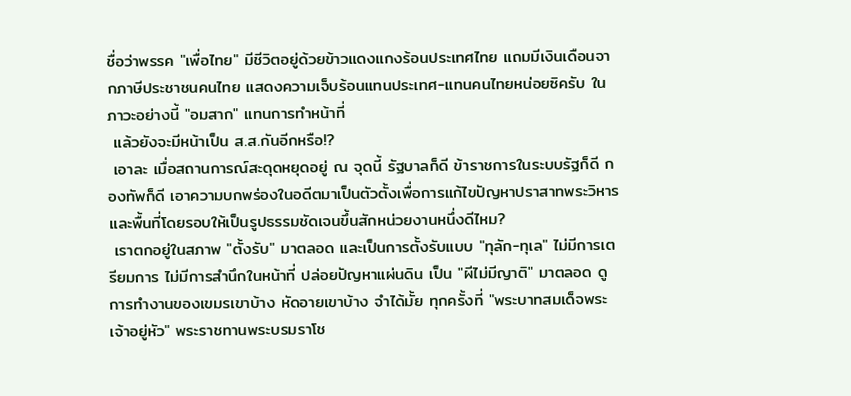ชื่อว่าพรรค "เพื่อไทย" มีชีวิตอยู่ด้วยข้าวแดงแกงร้อนประเทศไทย แถมมีเงินเดือนจากภาษีประชาชนคนไทย แสดงความเจ็บร้อนแทนประเทศ-แทนคนไทยหน่อยซิครับ ในภาวะอย่างนี้ "อมสาก" แทนการทำหน้าที่
 แล้วยังจะมีหน้าเป็น ส.ส.กันอีกหรือ!?
 เอาละ เมื่อสถานการณ์สะดุดหยุดอยู่ ณ จุดนี้ รัฐบาลก็ดี ข้าราชการในระบบรัฐก็ดี กองทัพก็ดี เอาความบกพร่องในอดีตมาเป็นตัวตั้งเพื่อการแก้ไขปัญหาปราสาทพระวิหารและพื้นที่โดยรอบให้เป็นรูปธรรมชัดเจนขึ้นสักหน่วยงานหนึ่งดีไหม?
 เราตกอยู่ในสภาพ "ตั้งรับ" มาตลอด และเป็นการตั้งรับแบบ "ทุลัก-ทุเล" ไม่มีการเตรียมการ ไม่มีการสำนึกในหน้าที่ ปล่อยปัญหาแผ่นดิน เป็น "ผีไม่มีญาติ" มาตลอด ดูการทำงานของเขมรเขาบ้าง หัดอายเขาบ้าง จำได้มั้ย ทุกครั้งที่ "พระบาทสมเด็จพระเจ้าอยู่หัว" พระราชทานพระบรมราโช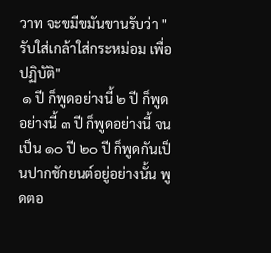วาท จะขมีขมันขานรับว่า "รับใส่เกล้าใส่กระหม่อม เพื่อปฏิบัติ"
 ๑ ปี ก็พูดอย่างนี้ ๒ ปี ก็พูดอย่างนี้ ๓ ปี ก็พูดอย่างนี้ จนเป็น ๑๐ ปี ๒๐ ปี ก็พูดกันเป็นปากชักยนต์อยู่อย่างนั้น พูดตอ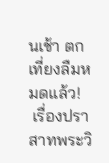นเช้า ตกเที่ยงลืมหมดแล้ว!
 เรื่องปราสาทพระวิ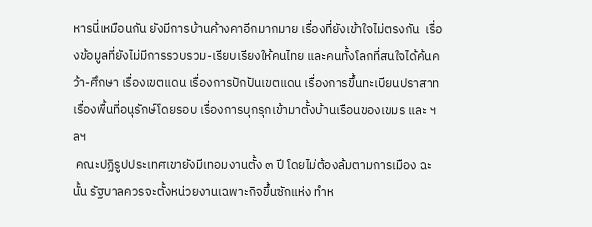หารนี่เหมือนกัน ยังมีการบ้านค้างคาอีกมากมาย เรื่องที่ยังเข้าใจไม่ตรงกัน  เรื่องข้อมูลที่ยังไม่มีการรวบรวม-เรียบเรียงให้คนไทย และคนทั้งโลกที่สนใจได้ค้นคว้า-ศึกษา เรื่องเขตแดน เรื่องการปักปันเขตแดน เรื่องการขึ้นทะเบียนปราสาท เรื่องพื้นที่อนุรักษ์โดยรอบ เรื่องการบุกรุกเข้ามาตั้งบ้านเรือนของเขมร และ ฯลฯ
 คณะปฏิรูปประเทศเขายังมีเทอมงานตั้ง ๓ ปี โดยไม่ต้องล้มตามการเมือง ฉะนั้น รัฐบาลควรจะตั้งหน่วยงานเฉพาะกิจขึ้นซักแห่ง ทำห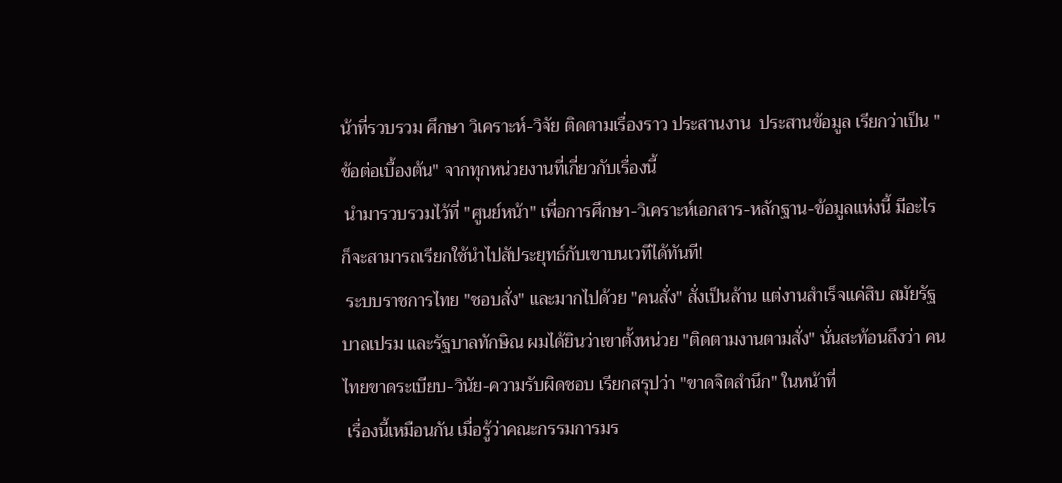น้าที่รวบรวม ศึกษา วิเคราะห์-วิจัย ติดตามเรื่องราว ประสานงาน  ประสานข้อมูล เรียกว่าเป็น "ข้อต่อเบื้องต้น" จากทุกหน่วยงานที่เกี่ยวกับเรื่องนี้
 นำมารวบรวมไว้ที่ "ศูนย์หน้า" เพื่อการศึกษา-วิเคราะห์เอกสาร-หลักฐาน-ข้อมูลแห่งนี้ มีอะไรก็จะสามารถเรียกใช้นำไปสัประยุทธ์กับเขาบนเวทีได้ทันที!
 ระบบราชการไทย "ชอบสั่ง" และมากไปด้วย "คนสั่ง" สั่งเป็นล้าน แต่งานสำเร็จแค่สิบ สมัยรัฐบาลเปรม และรัฐบาลทักษิณ ผมได้ยินว่าเขาตั้งหน่วย "ติดตามงานตามสั่ง" นั่นสะท้อนถึงว่า คนไทยขาดระเบียบ-วินัย-ความรับผิดชอบ เรียกสรุปว่า "ขาดจิตสำนึก" ในหน้าที่
 เรื่องนี้เหมือนกัน เมื่อรู้ว่าคณะกรรมการมร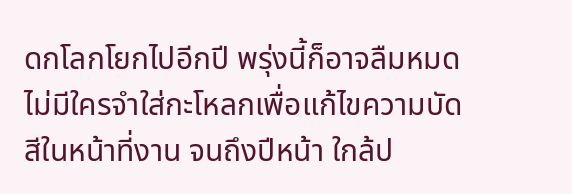ดกโลกโยกไปอีกปี พรุ่งนี้ก็อาจลืมหมด ไม่มีใครจำใส่กะโหลกเพื่อแก้ไขความบัดสีในหน้าที่งาน จนถึงปีหน้า ใกล้ป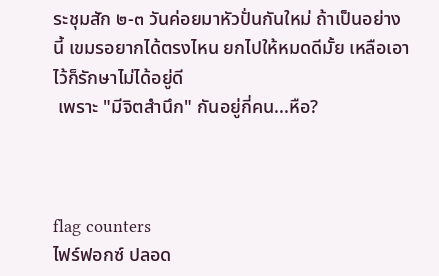ระชุมสัก ๒-๓ วันค่อยมาหัวปั่นกันใหม่ ถ้าเป็นอย่างนี้ เขมรอยากได้ตรงไหน ยกไปให้หมดดีมั้ย เหลือเอาไว้ก็รักษาไม่ได้อยู่ดี
 เพราะ "มีจิตสำนึก" กันอยู่กี่คน...หือ?



flag counters
ไฟร์ฟอกซ์ ปลอด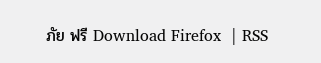ภัย ฟรี Download Firefox  | RSS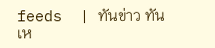feeds  | ทันข่าว ทันเห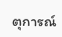ตุการณ์